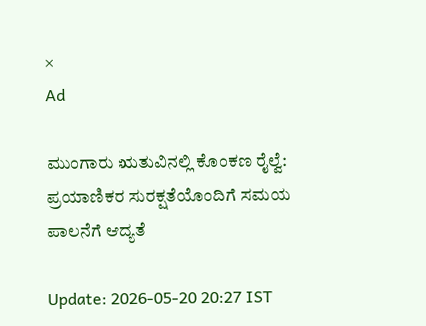×
Ad

ಮುಂಗಾರು ಋತುವಿನಲ್ಲಿ ಕೊಂಕಣ ರೈಲ್ವೆ: ಪ್ರಯಾಣಿಕರ ಸುರಕ್ಷತೆಯೊಂದಿಗೆ ಸಮಯ ಪಾಲನೆಗೆ ಆದ್ಯತೆ

Update: 2026-05-20 20:27 IST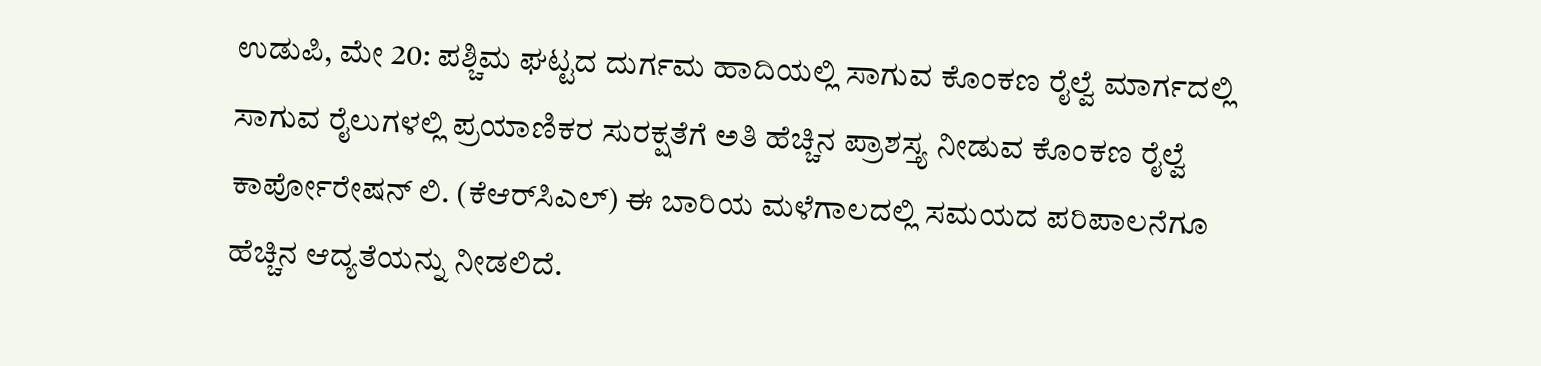ಉಡುಪಿ, ಮೇ 20: ಪಶ್ಚಿಮ ಘಟ್ಟದ ದುರ್ಗಮ ಹಾದಿಯಲ್ಲಿ ಸಾಗುವ ಕೊಂಕಣ ರೈಲ್ವೆ ಮಾರ್ಗದಲ್ಲಿ ಸಾಗುವ ರೈಲುಗಳಲ್ಲಿ ಪ್ರಯಾಣಿಕರ ಸುರಕ್ಷತೆಗೆ ಅತಿ ಹೆಚ್ಚಿನ ಪ್ರಾಶಸ್ತ್ಯ ನೀಡುವ ಕೊಂಕಣ ರೈಲ್ವೆ ಕಾರ್ಪೋರೇಷನ್ ಲಿ. (ಕೆಆರ್‌ಸಿಎಲ್) ಈ ಬಾರಿಯ ಮಳೆಗಾಲದಲ್ಲಿ ಸಮಯದ ಪರಿಪಾಲನೆಗೂ ಹೆಚ್ಚಿನ ಆದ್ಯತೆಯನ್ನು ನೀಡಲಿದೆ.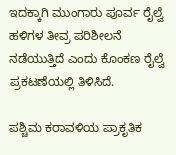ಇದಕ್ಕಾಗಿ ಮುಂಗಾರು ಪೂರ್ವ ರೈಲ್ವೆ ಹಳಿಗಳ ತೀವ್ರ ಪರಿಶೀಲನೆ ನಡೆಯುತ್ತಿದೆ ಎಂದು ಕೊಂಕಣ ರೈಲ್ವೆ ಪ್ರಕಟಣೆಯಲ್ಲಿ ತಿಳಿಸಿದೆ.

ಪಶ್ಚಿಮ ಕರಾವಳಿಯ ಪ್ರಾಕೃತಿಕ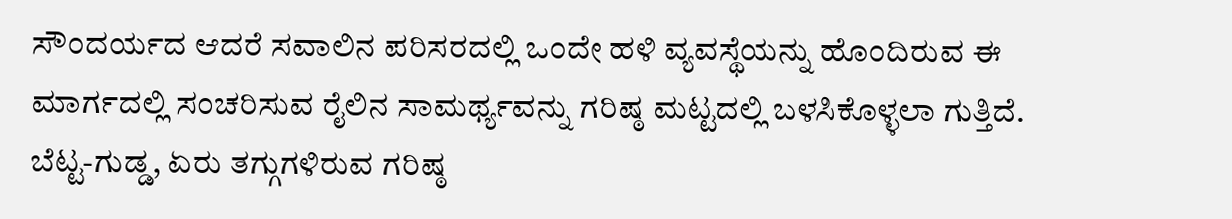ಸೌಂದರ್ಯದ ಆದರೆ ಸವಾಲಿನ ಪರಿಸರದಲ್ಲಿ ಒಂದೇ ಹಳಿ ವ್ಯವಸ್ಥೆಯನ್ನು ಹೊಂದಿರುವ ಈ ಮಾರ್ಗದಲ್ಲಿ ಸಂಚರಿಸುವ ರೈಲಿನ ಸಾಮರ್ಥ್ಯವನ್ನು ಗರಿಷ್ಠ ಮಟ್ಟದಲ್ಲಿ ಬಳಸಿಕೊಳ್ಳಲಾ ಗುತ್ತಿದೆ. ಬೆಟ್ಟ-ಗುಡ್ಡ, ಏರು ತಗ್ಗುಗಳಿರುವ ಗರಿಷ್ಠ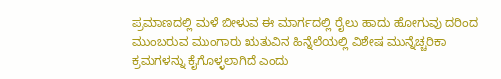ಪ್ರಮಾಣದಲ್ಲಿ ಮಳೆ ಬೀಳುವ ಈ ಮಾರ್ಗದಲ್ಲಿ ರೈಲು ಹಾದು ಹೋಗುವು ದರಿಂದ ಮುಂಬರುವ ಮುಂಗಾರು ಋತುವಿನ ಹಿನ್ನೆಲೆಯಲ್ಲಿ ವಿಶೇಷ ಮುನ್ನೆಚ್ಚರಿಕಾ ಕ್ರಮಗಳನ್ನು ಕೈಗೊಳ್ಳಲಾಗಿದೆ ಎಂದು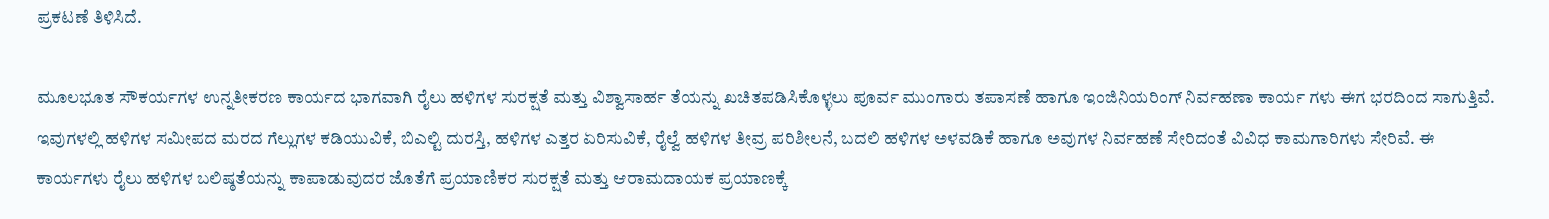ಪ್ರಕಟಣೆ ತಿಳಿಸಿದೆ.

ಮೂಲಭೂತ ಸೌಕರ್ಯಗಳ ಉನ್ನತೀಕರಣ ಕಾರ್ಯದ ಭಾಗವಾಗಿ ರೈಲು ಹಳಿಗಳ ಸುರಕ್ಷತೆ ಮತ್ತು ವಿಶ್ವಾಸಾರ್ಹ ತೆಯನ್ನು ಖಚಿತಪಡಿಸಿಕೊಳ್ಳಲು ಪೂರ್ವ ಮುಂಗಾರು ತಪಾಸಣೆ ಹಾಗೂ ಇಂಜಿನಿಯರಿಂಗ್ ನಿರ್ವಹಣಾ ಕಾರ್ಯ ಗಳು ಈಗ ಭರದಿಂದ ಸಾಗುತ್ತಿವೆ. ಇವುಗಳಲ್ಲಿ ಹಳಿಗಳ ಸಮೀಪದ ಮರದ ಗೆಲ್ಲುಗಳ ಕಡಿಯುವಿಕೆ, ಬಿಎಲ್ಟಿ ದುರಸ್ತಿ, ಹಳಿಗಳ ಎತ್ತರ ಏರಿಸುವಿಕೆ, ರೈಲ್ವೆ ಹಳಿಗಳ ತೀವ್ರ ಪರಿಶೀಲನೆ, ಬದಲಿ ಹಳಿಗಳ ಅಳವಡಿಕೆ ಹಾಗೂ ಅವುಗಳ ನಿರ್ವಹಣೆ ಸೇರಿದಂತೆ ವಿವಿಧ ಕಾಮಗಾರಿಗಳು ಸೇರಿವೆ. ಈ ಕಾರ್ಯಗಳು ರೈಲು ಹಳಿಗಳ ಬಲಿಷ್ಠತೆಯನ್ನು ಕಾಪಾಡುವುದರ ಜೊತೆಗೆ ಪ್ರಯಾಣಿಕರ ಸುರಕ್ಷತೆ ಮತ್ತು ಆರಾಮದಾಯಕ ಪ್ರಯಾಣಕ್ಕೆ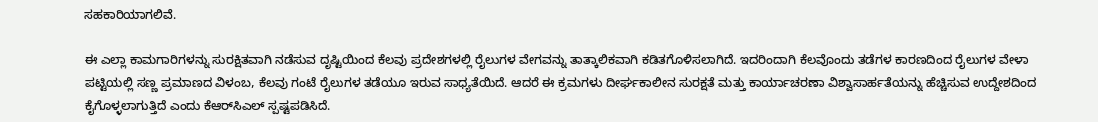ಸಹಕಾರಿಯಾಗಲಿವೆ.

ಈ ಎಲ್ಲಾ ಕಾಮಗಾರಿಗಳನ್ನು ಸುರಕ್ಷಿತವಾಗಿ ನಡೆಸುವ ದೃಷ್ಟಿಯಿಂದ ಕೆಲವು ಪ್ರದೇಶಗಳಲ್ಲಿ ರೈಲುಗಳ ವೇಗವನ್ನು ತಾತ್ಕಾಲಿಕವಾಗಿ ಕಡಿತಗೊಳಿಸಲಾಗಿದೆ. ಇದರಿಂದಾಗಿ ಕೆಲವೊಂದು ತಡೆಗಳ ಕಾರಣದಿಂದ ರೈಲುಗಳ ವೇಳಾ ಪಟ್ಟಿಯಲ್ಲಿ ಸಣ್ಣ ಪ್ರಮಾಣದ ವಿಳಂಬ, ಕೆಲವು ಗಂಟೆ ರೈಲುಗಳ ತಡೆಯೂ ಇರುವ ಸಾಧ್ಯತೆಯಿದೆ. ಆದರೆ ಈ ಕ್ರಮಗಳು ದೀರ್ಘಕಾಲೀನ ಸುರಕ್ಷತೆ ಮತ್ತು ಕಾರ್ಯಾಚರಣಾ ವಿಶ್ವಾಸಾರ್ಹತೆಯನ್ನು ಹೆಚ್ಚಿಸುವ ಉದ್ದೇಶದಿಂದ ಕೈಗೊಳ್ಳಲಾಗುತ್ತಿದೆ ಎಂದು ಕೆಆರ್‌ಸಿಎಲ್ ಸ್ಪಷ್ಟಪಡಿಸಿದೆ.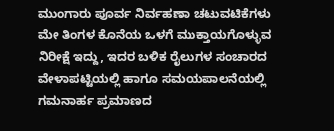ಮುಂಗಾರು ಪೂರ್ವ ನಿರ್ವಹಣಾ ಚಟುವಟಿಕೆಗಳು ಮೇ ತಿಂಗಳ ಕೊನೆಯ ಒಳಗೆ ಮುಕ್ತಾಯಗೊಳ್ಳುವ ನಿರೀಕ್ಷೆ ಇದ್ದು, ಇದರ ಬಳಿಕ ರೈಲುಗಳ ಸಂಚಾರದ ವೇಳಾಪಟ್ಟಿಯಲ್ಲಿ ಹಾಗೂ ಸಮಯಪಾಲನೆಯಲ್ಲಿ ಗಮನಾರ್ಹ ಪ್ರಮಾಣದ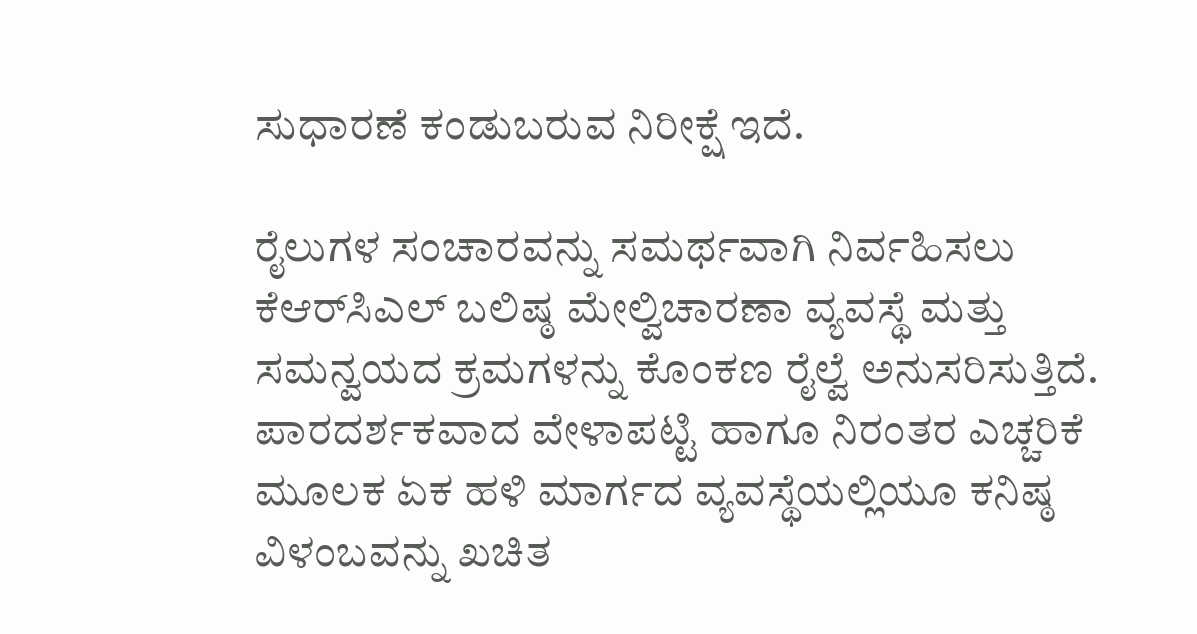ಸುಧಾರಣೆ ಕಂಡುಬರುವ ನಿರೀಕ್ಷೆ ಇದೆ.

ರೈಲುಗಳ ಸಂಚಾರವನ್ನು ಸಮರ್ಥವಾಗಿ ನಿರ್ವಹಿಸಲು ಕೆಆರ್‌ಸಿಎಲ್ ಬಲಿಷ್ಠ ಮೇಲ್ವಿಚಾರಣಾ ವ್ಯವಸ್ಥೆ ಮತ್ತು ಸಮನ್ವಯದ ಕ್ರಮಗಳನ್ನು ಕೊಂಕಣ ರೈಲ್ವೆ ಅನುಸರಿಸುತ್ತಿದೆ. ಪಾರದರ್ಶಕವಾದ ವೇಳಾಪಟ್ಟಿ ಹಾಗೂ ನಿರಂತರ ಎಚ್ಚರಿಕೆ ಮೂಲಕ ಏಕ ಹಳಿ ಮಾರ್ಗದ ವ್ಯವಸ್ಥೆಯಲ್ಲಿಯೂ ಕನಿಷ್ಠ ವಿಳಂಬವನ್ನು ಖಚಿತ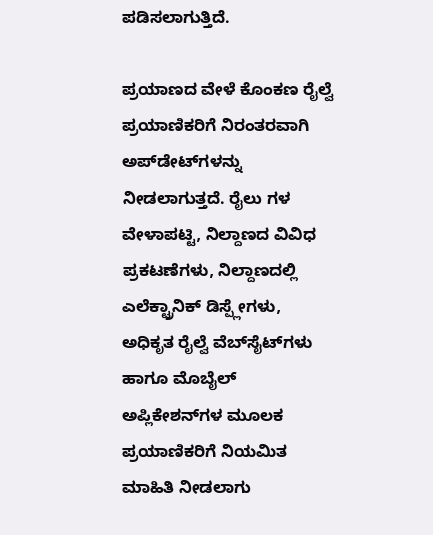ಪಡಿಸಲಾಗುತ್ತಿದೆ.

ಪ್ರಯಾಣದ ವೇಳೆ ಕೊಂಕಣ ರೈಲ್ವೆ ಪ್ರಯಾಣಿಕರಿಗೆ ನಿರಂತರವಾಗಿ ಅಪ್‌ಡೇಟ್‌ಗಳನ್ನು ನೀಡಲಾಗುತ್ತದೆ. ರೈಲು ಗಳ ವೇಳಾಪಟ್ಟಿ, ನಿಲ್ದಾಣದ ವಿವಿಧ ಪ್ರಕಟಣೆಗಳು, ನಿಲ್ದಾಣದಲ್ಲಿ ಎಲೆಕ್ಟ್ರಾನಿಕ್ ಡಿಸ್ಪ್ಲೇಗಳು, ಅಧಿಕೃತ ರೈಲ್ವೆ ವೆಬ್‌ಸೈಟ್‌ಗಳು ಹಾಗೂ ಮೊಬೈಲ್ ಅಪ್ಲಿಕೇಶನ್‌ಗಳ ಮೂಲಕ ಪ್ರಯಾಣಿಕರಿಗೆ ನಿಯಮಿತ ಮಾಹಿತಿ ನೀಡಲಾಗು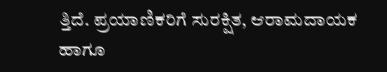ತ್ತಿದೆ. ಪ್ರಯಾಣಿಕರಿಗೆ ಸುರಕ್ಷಿತ, ಆರಾಮದಾಯಕ ಹಾಗೂ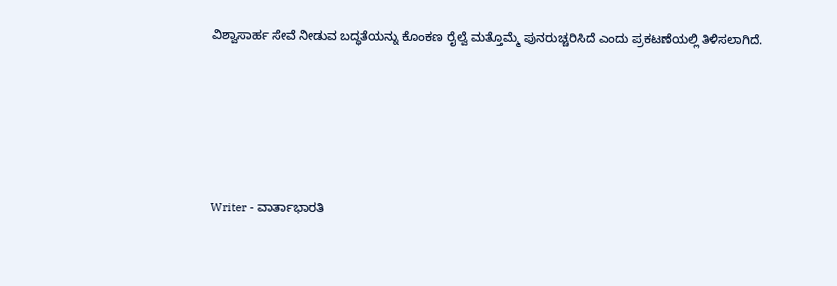ವಿಶ್ವಾಸಾರ್ಹ ಸೇವೆ ನೀಡುವ ಬದ್ಧತೆಯನ್ನು ಕೊಂಕಣ ರೈಲ್ವೆ ಮತ್ತೊಮ್ಮೆ ಪುನರುಚ್ಚರಿಸಿದೆ ಎಂದು ಪ್ರಕಟಣೆಯಲ್ಲಿ ತಿಳಿಸಲಾಗಿದೆ.





Writer - ವಾರ್ತಾಭಾರತಿ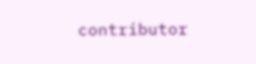contributor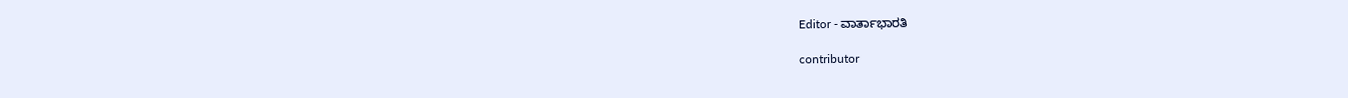Editor - ವಾರ್ತಾಭಾರತಿ

contributor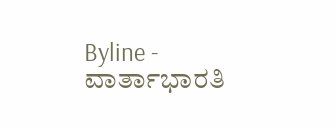Byline - ವಾರ್ತಾಭಾರತಿ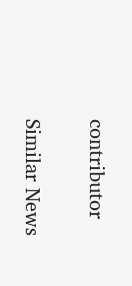contributor

Similar News